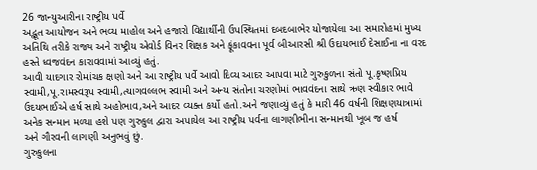26 જાન્યુઆરીના રાષ્ટ્રીય પર્વે
અદ્ભૂત આયોજન અને ભવ્ય માહોલ અને હજારો વિદ્યાર્થીની ઉપસ્થિતમાં દબદબાભેર યોજાયેલા આ સમારોહમાં મુખ્ય અતિથિ તરીકે રાજ્ય અને રાષ્ટ્રીય એવોર્ડ વિનર શિક્ષક અને ફૂંકાવવના પૂર્વ બીઆરસી શ્રી ઉદાયભાઈ દેસાઈના ના વરદ હસ્તે ધ્વજવંદન કારાવવામાં આવ્યું હતું.
આવી યાદગાર રોમાંચક ક્ષણો અને આ રાષ્ટ્રીય પર્વે આવો દિવ્ય આદર આપવા માટે ગુરુકુળના સંતો પૂ.કૃષ્ણપ્રિય સ્વામી,પૂ.રામસ્વરૂપ સ્વામી,ત્યાગવલ્લભ સ્વામી અને અન્ય સંતોના ચરણોમાં ભાવવંદના સાથે ઋણ સ્વીકાર ભાવે ઉદયભાઈએ હર્ષ સાથે અહોભાવ,અને આદર વ્યક્ત કર્યો હતો.અને જણાવ્યું હતું કે મારી 46 વર્ષની શિક્ષણયાત્રામાં અનેક સન્માન મળ્યા હશે પણ ગુરુકુલ દ્વારા અપાયેલ આ રાષ્ટ્રીય પર્વના લાગણીભીના સન્માનથી ખૂબ જ હર્ષ
અને ગૌરવની લાગણી અનુભવું છું.
ગુરુકુલના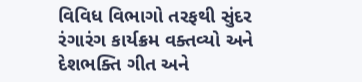વિવિધ વિભાગો તરફથી સુંદર રંગારંગ કાર્યક્રમ વક્તવ્યો અને દેશભક્તિ ગીત અને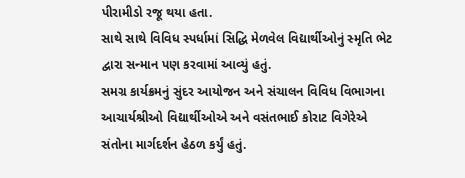પીરામીડો રજૂ થયા હતા.
સાથે સાથે વિવિધ સ્પર્ધામાં સિદ્ધિ મેળવેલ વિદ્યાર્થીઓનું સ્મૃતિ ભેટ દ્વારા સન્માન પણ કરવામાં આવ્યું હતું.
સમગ્ર કાર્યક્રમનું સુંદર આયોજન અને સંચાલન વિવિધ વિભાગના આચાર્યશ્રીઓ વિદ્યાર્થીઓએ અને વસંતભાઈ કોરાટ વિગેરેએ સંતોના માર્ગદર્શન હેઠળ કર્યું હતું.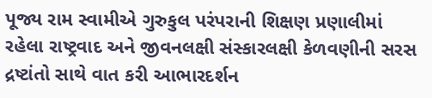પૂજ્ય રામ સ્વામીએ ગુરુકુલ પરંપરાની શિક્ષણ પ્રણાલીમાં રહેલા રાષ્ટ્રવાદ અને જીવનલક્ષી સંસ્કારલક્ષી કેળવણીની સરસ દ્રષ્ટાંતો સાથે વાત કરી આભારદર્શન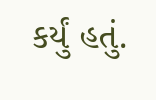કર્યું હતું.